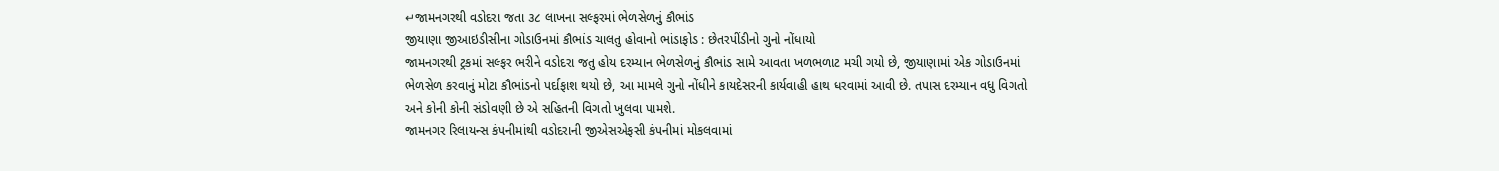↵જામનગરથી વડોદરા જતા ૩૮ લાખના સલ્ફરમાં ભેળસેળનું કૌભાંડ
જીયાણા જીઆઇડીસીના ગોડાઉનમાં કૌભાંડ ચાલતુ હોવાનો ભાંડાફોડ : છેતરપીંડીનો ગુનો નોંધાયો
જામનગરથી ટ્રકમાં સલ્ફર ભરીને વડોદરા જતુ હોય દરમ્યાન ભેળસેળનું કૌભાંડ સામે આવતા ખળભળાટ મચી ગયો છે, જીયાણામાં એક ગોડાઉનમાં ભેળસેળ કરવાનું મોટા કૌભાંડનો પર્દાફાશ થયો છે, આ મામલે ગુનો નોંધીને કાયદેસરની કાર્યવાહી હાથ ધરવામાં આવી છે. તપાસ દરમ્યાન વધુ વિગતો અને કોની કોની સંડોવણી છે એ સહિતની વિગતો ખુલવા પામશે.
જામનગર રિલાયન્સ કંપનીમાંથી વડોદરાની જીએસએફસી કંપનીમાં મોકલવામાં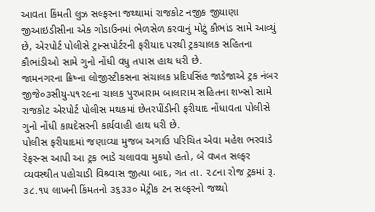આવતા કિંમતી લુઝ સલ્ફરના જથ્થામાં રાજકોટ નજીક જીયાણા જીઆઇડીસીના એક ગોડાઉનમાં ભેળસેળ કરવાનું મોટું કૌભાંડ સામે આવ્યું છે, એરપોર્ટ પોલીસે ટ્રાન્સપોર્ટરની ફરીયાદ પરથી ટ્રકચાલક સહિતના કૌભાંડીઓ સામે ગુનો નોંધી વધુ તપાસ હાથ ધરી છે.
જામનગરના ક્રિષ્ના લોજીસ્ટીકસના સંચાલક પ્રદિપસિંહ જાડેજાએ ટ્રક નંબર જીજે૦૩સીયુ-૫૧૨૯ના ચાલક પુરખારામ બાલારામ સહિતના શખ્સો સામે રાજકોટ એરપોર્ટ પોલીસ મથકમાં છેતરપીંડીની ફરીયાદ નોંધાવતા પોલીસે ગુનો નોંધી કાયદેસરની કાર્યવાહી હાથ ધરી છે.
પોલીસ ફરીયાદમાં જણાવ્યા મુજબ અગાઉ પરિચિત એવા મહેશ ભરવાડે રેફરન્સ આપી આ ટ્રક ભાડે ચલાવવા મુકયો હતો, બે વખત સલ્ફર વ્યવસ્થીત પહોચાડી વિશ્ર્વાસ જીત્યા બાદ, ગત તા. ૨૮ના રોજ ટ્રકમાં રૂ. ૩૮.૧૫ લાખની કિંમતનો ૩૬૩૩૦ મેટ્રીક ટન સલ્ફરનો જથ્થો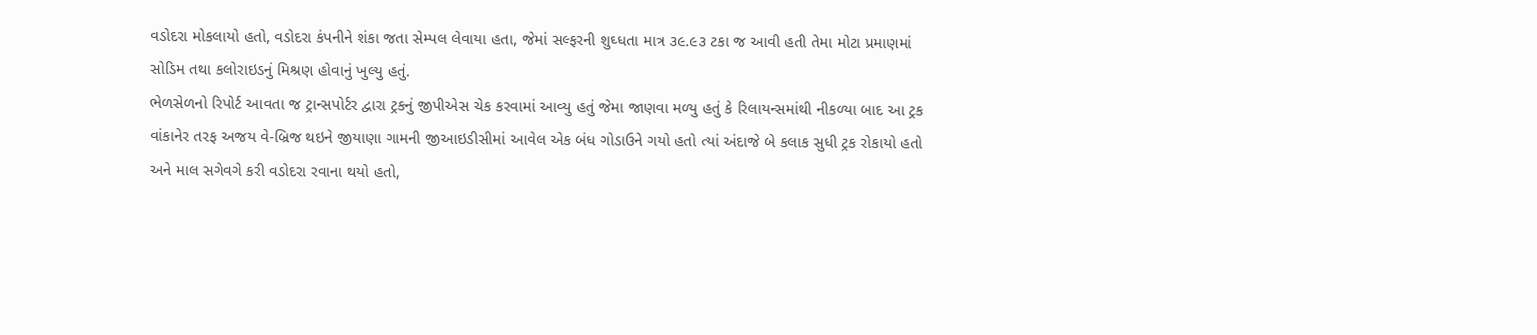વડોદરા મોકલાયો હતો, વડોદરા કંપનીને શંકા જતા સેમ્પલ લેવાયા હતા, જેમાં સલ્ફરની શુઘ્ધતા માત્ર ૩૯.૯૩ ટકા જ આવી હતી તેમા મોટા પ્રમાણમાં સોડિમ તથા કલોરાઇડનું મિશ્રણ હોવાનું ખુલ્યુ હતું.
ભેળસેળનો રિપોર્ટ આવતા જ ટ્રાન્સપોર્ટર દ્વારા ટ્રકનું જીપીએસ ચેક કરવામાં આવ્યુ હતું જેમા જાણવા મળ્યુ હતું કે રિલાયન્સમાંથી નીકળ્યા બાદ આ ટ્રક વાંકાનેર તરફ અજય વે-બ્રિજ થઇને જીયાણા ગામની જીઆઇડીસીમાં આવેલ એક બંધ ગોડાઉને ગયો હતો ત્યાં અંદાજે બે કલાક સુધી ટ્રક રોકાયો હતો અને માલ સગેવગે કરી વડોદરા રવાના થયો હતો,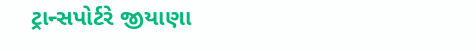ટ્રાન્સપોર્ટરે જીયાણા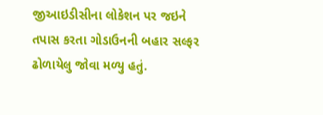જીઆઇડીસીના લોકેશન પર જઇને તપાસ કરતા ગોડાઉનની બહાર સલ્ફર ઢોળાયેલુ જોવા મળ્યુ હતું.